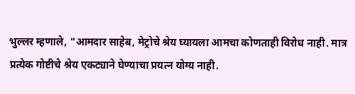भुल्लर म्हणाले, "आमदार साहेब, मेट्रोचे श्रेय घ्यायला आमचा कोणताही विरोध नाही. मात्र प्रत्येक गोष्टीचे श्रेय एकट्याने घेण्याचा प्रयत्न योग्य नाही.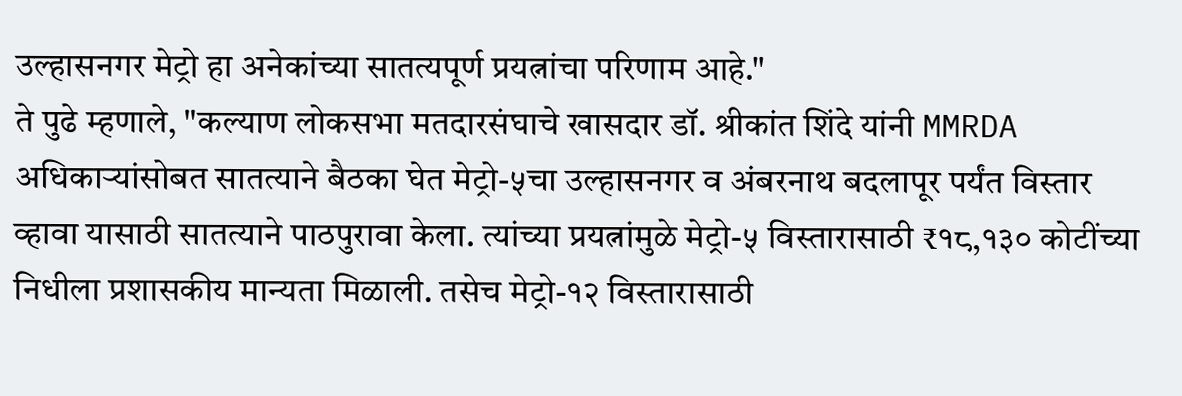उल्हासनगर मेट्रो हा अनेकांच्या सातत्यपूर्ण प्रयत्नांचा परिणाम आहे."
ते पुढे म्हणाले, "कल्याण लोकसभा मतदारसंघाचे खासदार डॉ. श्रीकांत शिंदे यांनी MMRDA अधिकाऱ्यांसोबत सातत्याने बैठका घेत मेट्रो-५चा उल्हासनगर व अंबरनाथ बदलापूर पर्यंत विस्तार व्हावा यासाठी सातत्याने पाठपुरावा केला. त्यांच्या प्रयत्नांमुळे मेट्रो-५ विस्तारासाठी ₹१८,१३० कोटींच्या निधीला प्रशासकीय मान्यता मिळाली. तसेच मेट्रो-१२ विस्तारासाठी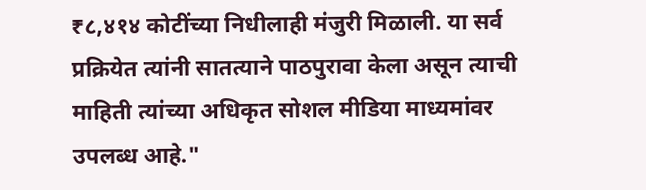₹८,४१४ कोटींच्या निधीलाही मंजुरी मिळाली. या सर्व प्रक्रियेत त्यांनी सातत्याने पाठपुरावा केला असून त्याची माहिती त्यांच्या अधिकृत सोशल मीडिया माध्यमांवर उपलब्ध आहे."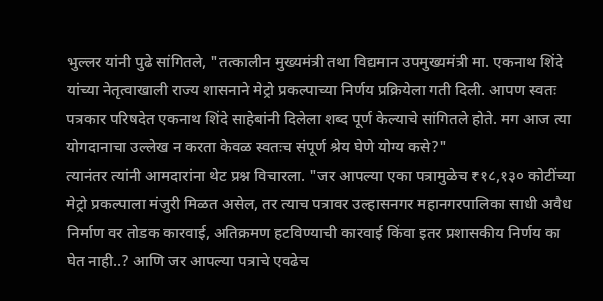भुल्लर यांनी पुढे सांगितले, "तत्कालीन मुख्यमंत्री तथा विद्यमान उपमुख्यमंत्री मा. एकनाथ शिंदे यांच्या नेतृत्वाखाली राज्य शासनाने मेट्रो प्रकल्पाच्या निर्णय प्रक्रियेला गती दिली. आपण स्वतः पत्रकार परिषदेत एकनाथ शिंदे साहेबांनी दिलेला शब्द पूर्ण केल्याचे सांगितले होते. मग आज त्या योगदानाचा उल्लेख न करता केवळ स्वतःच संपूर्ण श्रेय घेणे योग्य कसे?"
त्यानंतर त्यांनी आमदारांना थेट प्रश्न विचारला. "जर आपल्या एका पत्रामुळेच ₹१८,१३० कोटींच्या मेट्रो प्रकल्पाला मंजुरी मिळत असेल, तर त्याच पत्रावर उल्हासनगर महानगरपालिका साधी अवैध निर्माण वर तोडक कारवाई, अतिक्रमण हटविण्याची कारवाई किंवा इतर प्रशासकीय निर्णय का घेत नाही..? आणि जर आपल्या पत्राचे एवढेच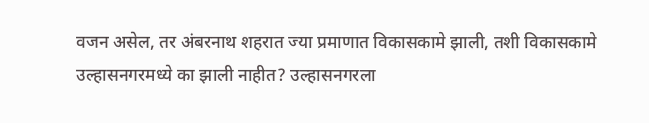वजन असेल, तर अंबरनाथ शहरात ज्या प्रमाणात विकासकामे झाली, तशी विकासकामे उल्हासनगरमध्ये का झाली नाहीत? उल्हासनगरला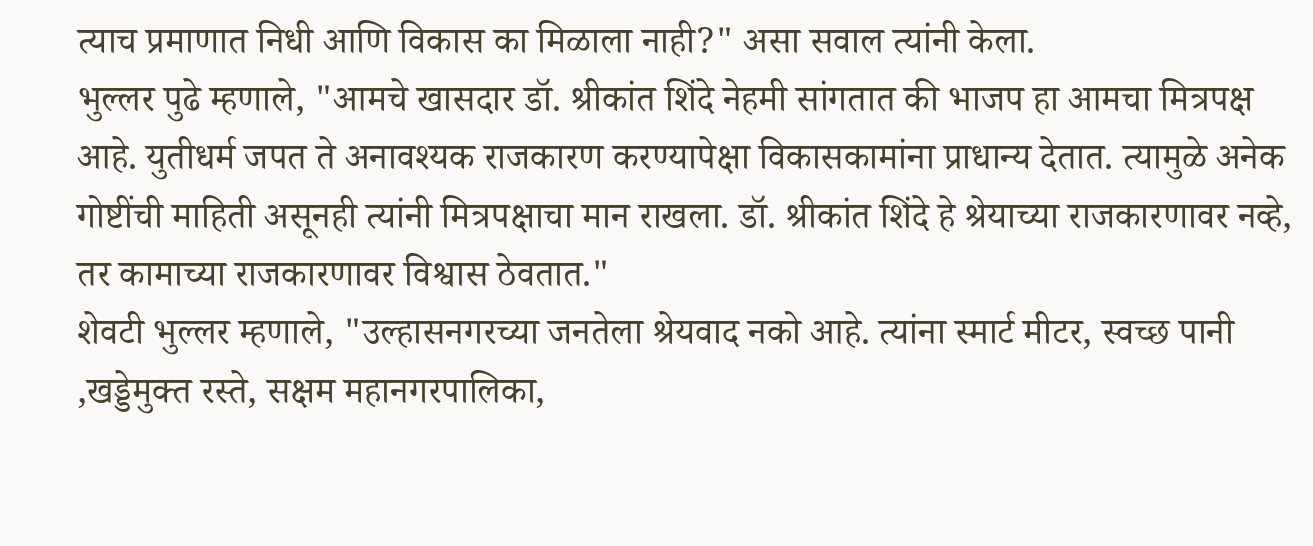त्याच प्रमाणात निधी आणि विकास का मिळाला नाही?" असा सवाल त्यांनी केला.
भुल्लर पुढे म्हणाले, "आमचे खासदार डॉ. श्रीकांत शिंदे नेहमी सांगतात की भाजप हा आमचा मित्रपक्ष आहे. युतीधर्म जपत ते अनावश्यक राजकारण करण्यापेक्षा विकासकामांना प्राधान्य देतात. त्यामुळे अनेक गोष्टींची माहिती असूनही त्यांनी मित्रपक्षाचा मान राखला. डॉ. श्रीकांत शिंदे हे श्रेयाच्या राजकारणावर नव्हे, तर कामाच्या राजकारणावर विश्वास ठेवतात."
शेवटी भुल्लर म्हणाले, "उल्हासनगरच्या जनतेला श्रेयवाद नको आहे. त्यांना स्मार्ट मीटर, स्वच्छ पानी ,खड्डेमुक्त रस्ते, सक्षम महानगरपालिका,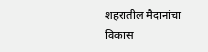शहरातील मैदानांचा विकास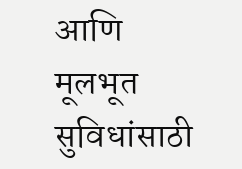आणि मूलभूत सुविधांसाठी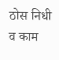ठोस निधी व काम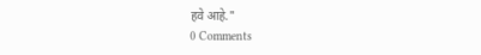हवे आहे."
0 Comments